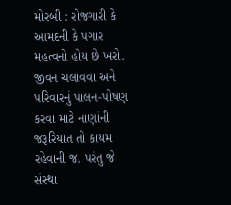મોરબી : રોજગારી કે આમદની કે પગાર મહત્વનો હોય છે ખરો. જીવન ચલાવવા અને પરિવારનું પાલન-પોષણ કરવા માટે નાણાંની જરૂરિયાત તો કાયમ રહેવાની જ. પરંતુ જે સંસ્થા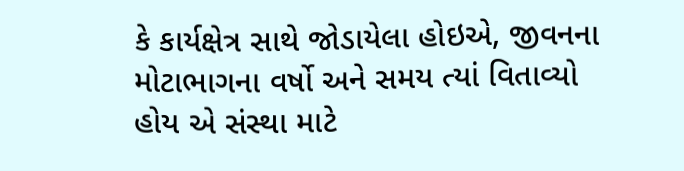કે કાર્યક્ષેત્ર સાથે જોડાયેલા હોઇએ, જીવનના મોટાભાગના વર્ષો અને સમય ત્યાં વિતાવ્યો હોય એ સંસ્થા માટે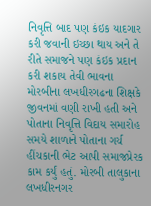નિવૃત્તિ બાદ પણ કંઇક યાદગાર કરી જવાની ઇચ્છા થાય અને તે રીતે સમાજને પણ કંઇક પ્રદાન કરી શકાય તેવી ભાવના મોરબીના લખધીરગઢના શિક્ષકે જીવનમાં વણી રાખી હતી અને પોતાના નિવૃત્તિ વિદાય સમારોહ સમયે શાળાને પોતાના ગર્ચ હીંચકાની ભેટ આપી સમાજપ્રેરક કામ કર્યું હતું. મોરબી તાલુકાના લખધીરનગર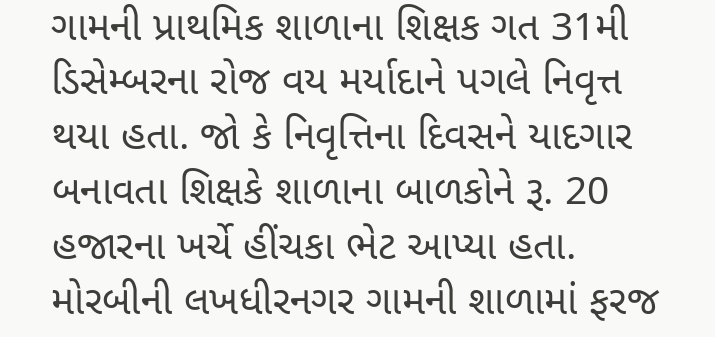ગામની પ્રાથમિક શાળાના શિક્ષક ગત 31મી ડિસેમ્બરના રોજ વય મર્યાદાને પગલે નિવૃત્ત થયા હતા. જો કે નિવૃત્તિના દિવસને યાદગાર બનાવતા શિક્ષકે શાળાના બાળકોને રૂ. 20 હજારના ખર્ચે હીંચકા ભેટ આપ્યા હતા. મોરબીની લખધીરનગર ગામની શાળામાં ફરજ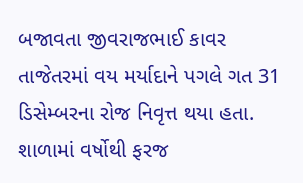બજાવતા જીવરાજભાઈ કાવર તાજેતરમાં વય મર્યાદાને પગલે ગત 31 ડિસેમ્બરના રોજ નિવૃત્ત થયા હતા. શાળામાં વર્ષોથી ફરજ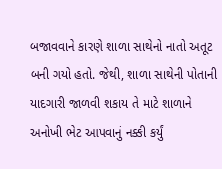બજાવવાને કારણે શાળા સાથેનો નાતો અતૂટ બની ગયો હતો. જેથી, શાળા સાથેની પોતાની યાદગારી જાળવી શકાય તે માટે શાળાને અનોખી ભેટ આપવાનું નક્કી કર્યું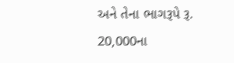અને તેના ભાગરૂપે રૂ. 20,000ના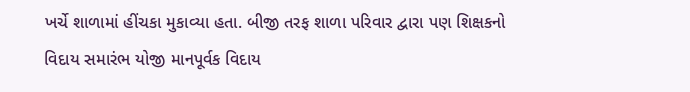ખર્ચે શાળામાં હીંચકા મુકાવ્યા હતા. બીજી તરફ શાળા પરિવાર દ્વારા પણ શિક્ષકનો વિદાય સમારંભ યોજી માનપૂર્વક વિદાય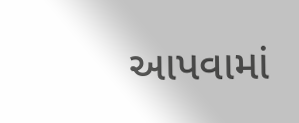આપવામાં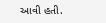આવી હતી.